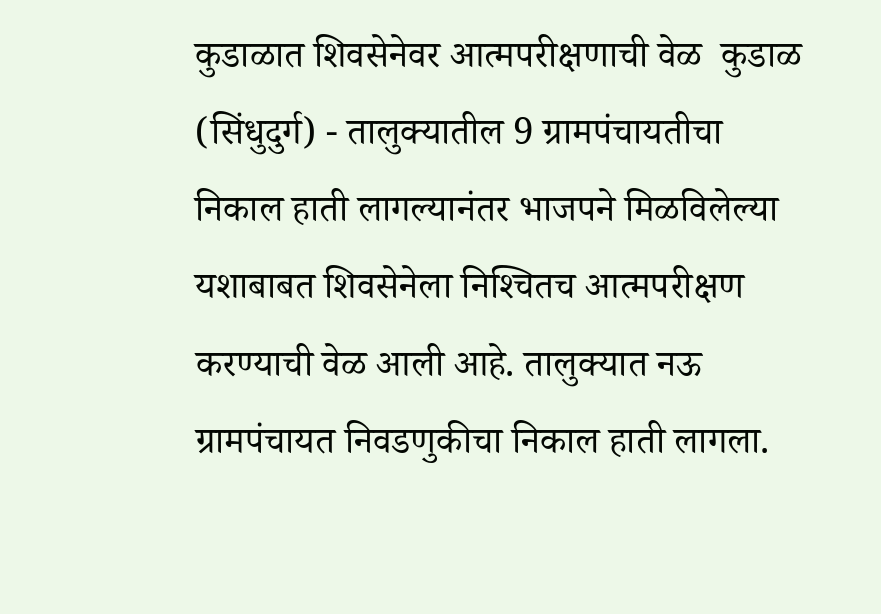कुडाळात शिवसेनेवर आत्मपरीक्षणाची वेळ  कुडाळ (सिंधुदुर्ग) - तालुक्‍यातील 9 ग्रामपंचायतीचा निकाल हाती लागल्यानंतर भाजपने मिळविलेल्या यशाबाबत शिवसेनेला निश्‍चितच आत्मपरीक्षण करण्याची वेळ आली आहे. तालुक्‍यात नऊ ग्रामपंचायत निवडणुकीचा निकाल हाती लागला.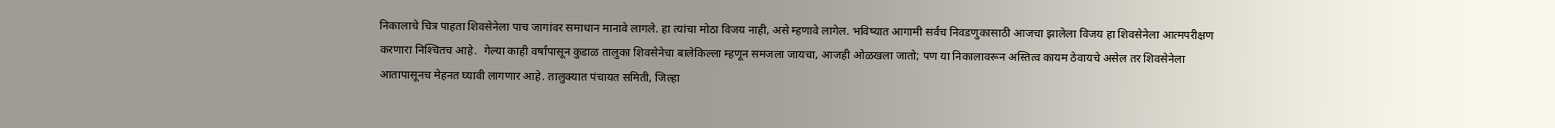निकालाचे चित्र पाहता शिवसेनेला पाच जागांवर समाधान मानावे लागले. हा त्यांचा मोठा विजय नाही, असे म्हणावे लागेल. भविष्यात आगामी सर्वच निवडणुकासाठी आजचा झालेला विजय हा शिवसेनेला आत्मपरीक्षण करणारा निश्‍चितच आहे.  गेल्या काही वर्षांपासून कुडाळ तालुका शिवसेनेचा बालेकिल्ला म्हणून समजला जायचा, आजही ओळखला जातो; पण या निकालावरून अस्तित्व कायम ठेवायचे असेल तर शिवसेनेला आतापासूनच मेहनत घ्यावी लागणार आहे. तालुक्‍यात पंचायत समिती, जिल्हा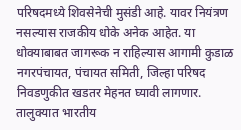परिषदमध्ये शिवसेनेची मुसंडी आहे. यावर नियंत्रण नसल्यास राजकीय धोके अनेक आहेत. या धोक्‍याबाबत जागरूक न राहिल्यास आगामी कुडाळ नगरपंचायत, पंचायत समिती, जिल्हा परिषद निवडणुकीत खडतर मेहनत घ्यावी लागणार. तालुक्‍यात भारतीय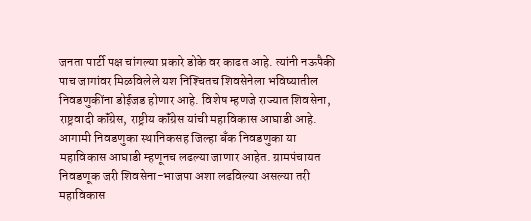जनता पार्टी पक्ष चांगल्या प्रकारे डोके वर काढत आहे. त्यांनी नऊपैकी पाच जागांवर मिळविलेले यश निश्‍चितच शिवसेनेला भविष्यातील निवडणुकींना डोईजड होणार आहे. विशेष म्हणजे राज्यात शिवसेना, राष्ट्रवादी कॉंग्रेस, राष्ट्रीय कॉंग्रेस यांची महाविकास आघाडी आहे. आगामी निवडणुका स्थानिकसह जिल्हा बॅंक निवडणुका या महाविकास आघाडी म्हणूनच लढल्या जाणार आहेत. ग्रामपंचायत निवडणूक जरी शिवसेना-भाजपा अशा लढविल्या असल्या तरी महाविकास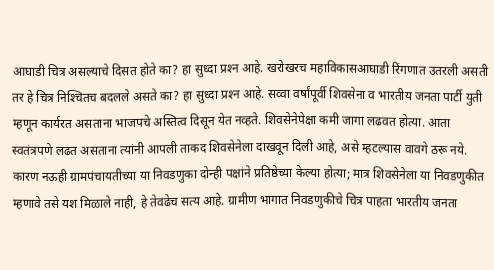आघाडी चित्र असल्याचे दिसत होते का? हा सुध्दा प्रश्‍न आहे. खरोखरच महाविकासआघाडी रिंगणात उतरली असती तर हे चित्र निश्‍चितच बदलले असते का? हा सुध्दा प्रश्‍न आहे. सव्वा वर्षांपूर्वी शिवसेना व भारतीय जनता पार्टी युती म्हणून कार्यरत असताना भाजपचे अस्तित्व दिसून येत नव्हते. शिवसेनेपेक्षा कमी जागा लढवत होत्या. आता स्वतंत्रपणे लढत असताना त्यांनी आपली ताकद शिवसेनेला दाखवून दिली आहे, असे म्हटल्यास वावगे ठरू नये. कारण नऊही ग्रामपंचायतीच्या या निवडणुका दोन्ही पक्षांने प्रतिष्ठेच्या केल्या होत्या; मात्र शिवसेनेला या निवडणुकीत म्हणावे तसे यश मिळाले नाही, हे तेवढेच सत्य आहे. ग्रामीण भागात निवडणुकीचे चित्र पाहता भारतीय जनता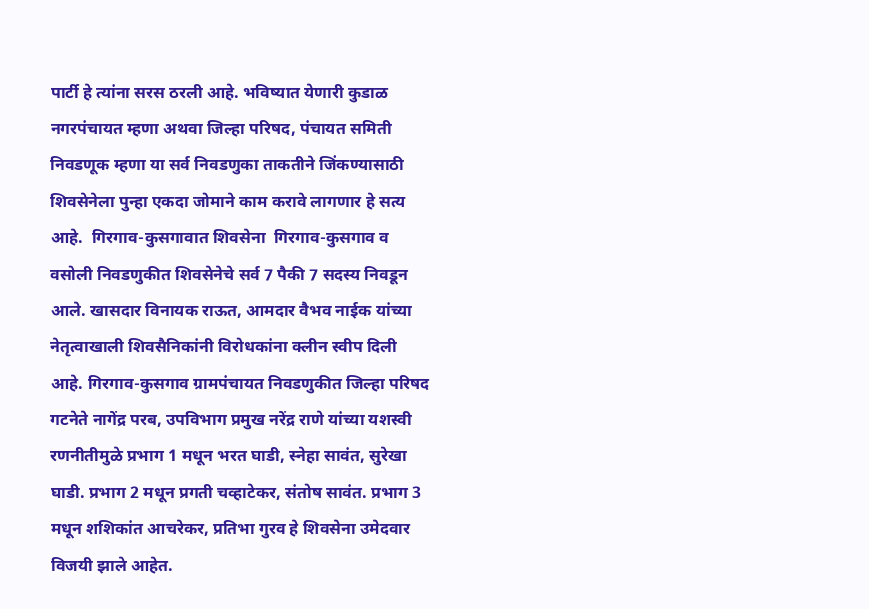पार्टी हे त्यांना सरस ठरली आहे. भविष्यात येणारी कुडाळ नगरपंचायत म्हणा अथवा जिल्हा परिषद, पंचायत समिती निवडणूक म्हणा या सर्व निवडणुका ताकतीने जिंकण्यासाठी शिवसेनेला पुन्हा एकदा जोमाने काम करावे लागणार हे सत्य आहे.  गिरगाव-कुसगावात शिवसेना  गिरगाव-कुसगाव व वसोली निवडणुकीत शिवसेनेचे सर्व 7 पैकी 7 सदस्य निवडून आले. खासदार विनायक राऊत, आमदार वैभव नाईक यांच्या नेतृत्वाखाली शिवसैनिकांनी विरोधकांना क्‍लीन स्वीप दिली आहे. गिरगाव-कुसगाव ग्रामपंचायत निवडणुकीत जिल्हा परिषद गटनेते नागेंद्र परब, उपविभाग प्रमुख नरेंद्र राणे यांच्या यशस्वी रणनीतीमुळे प्रभाग 1 मधून भरत घाडी, स्नेहा सावंत, सुरेखा घाडी. प्रभाग 2 मधून प्रगती चव्हाटेकर, संतोष सावंत. प्रभाग 3 मधून शशिकांत आचरेकर, प्रतिभा गुरव हे शिवसेना उमेदवार विजयी झाले आहेत.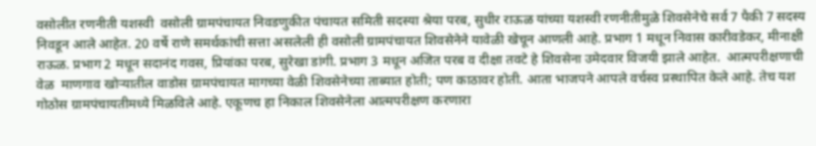वसोलीत रणनीती यशस्वी  वसोली ग्रामपंचायत निवडणुकीत पंचायत समिती सदस्या श्रेया परब, सुधीर राऊळ यांच्या यशस्वी रणनीतीमुळे शिवसेनेचे सर्व 7 पैकी 7 सदस्य निवडून आले आहेत. 20 वर्षे राणे समर्थकांची सत्ता असलेली ही वसोली ग्रामपंचायत शिवसेनेने यावेळी खेचून आणली आहे. प्रभाग 1 मधून निवास कारीवडेकर, मीनाक्षी राऊळ. प्रभाग 2 मधून सदानंद गवस, प्रियांका परब, सुरेखा डांगी. प्रभाग 3 मधून अजित परब व दीक्षा तवटे हे शिवसेना उमेदवार विजयी झाले आहेत.  आत्मपरीक्षणाची वेळ  माणगाव खोऱ्यातील वाडोस ग्रामपंचायत मागच्या वेळी शिवसेनेच्या ताब्यात होती; पण काठावर होती. आता भाजपने आपले वर्चस्व प्रस्थापित केले आहे. तेच यश गोठोस ग्रामपंचायतीमध्ये मिळविले आहे. एकूणच हा निकाल शिवसेनेला आत्मपरीक्षण करणारा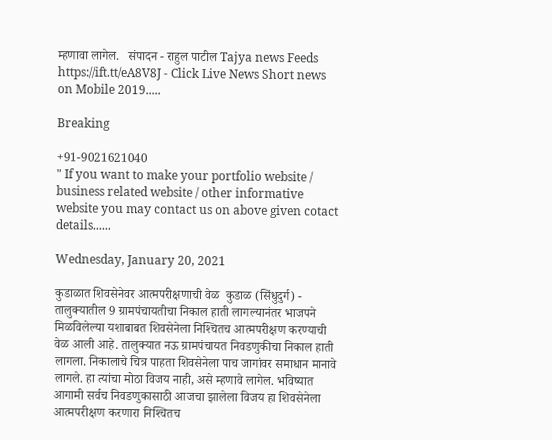म्हणावा लागेल.   संपादन - राहुल पाटील Tajya news Feeds https://ift.tt/eA8V8J - Click Live News Short news on Mobile 2019.....

Breaking

+91-9021621040
" If you want to make your portfolio website / business related website / other informative website you may contact us on above given cotact details......

Wednesday, January 20, 2021

कुडाळात शिवसेनेवर आत्मपरीक्षणाची वेळ  कुडाळ (सिंधुदुर्ग) - तालुक्‍यातील 9 ग्रामपंचायतीचा निकाल हाती लागल्यानंतर भाजपने मिळविलेल्या यशाबाबत शिवसेनेला निश्‍चितच आत्मपरीक्षण करण्याची वेळ आली आहे. तालुक्‍यात नऊ ग्रामपंचायत निवडणुकीचा निकाल हाती लागला. निकालाचे चित्र पाहता शिवसेनेला पाच जागांवर समाधान मानावे लागले. हा त्यांचा मोठा विजय नाही, असे म्हणावे लागेल. भविष्यात आगामी सर्वच निवडणुकासाठी आजचा झालेला विजय हा शिवसेनेला आत्मपरीक्षण करणारा निश्‍चितच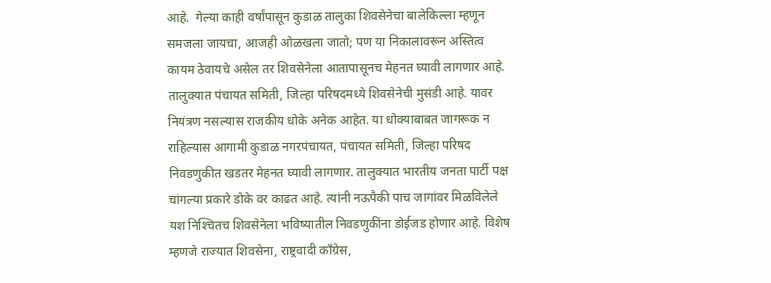आहे.  गेल्या काही वर्षांपासून कुडाळ तालुका शिवसेनेचा बालेकिल्ला म्हणून समजला जायचा, आजही ओळखला जातो; पण या निकालावरून अस्तित्व कायम ठेवायचे असेल तर शिवसेनेला आतापासूनच मेहनत घ्यावी लागणार आहे. तालुक्‍यात पंचायत समिती, जिल्हा परिषदमध्ये शिवसेनेची मुसंडी आहे. यावर नियंत्रण नसल्यास राजकीय धोके अनेक आहेत. या धोक्‍याबाबत जागरूक न राहिल्यास आगामी कुडाळ नगरपंचायत, पंचायत समिती, जिल्हा परिषद निवडणुकीत खडतर मेहनत घ्यावी लागणार. तालुक्‍यात भारतीय जनता पार्टी पक्ष चांगल्या प्रकारे डोके वर काढत आहे. त्यांनी नऊपैकी पाच जागांवर मिळविलेले यश निश्‍चितच शिवसेनेला भविष्यातील निवडणुकींना डोईजड होणार आहे. विशेष म्हणजे राज्यात शिवसेना, राष्ट्रवादी कॉंग्रेस,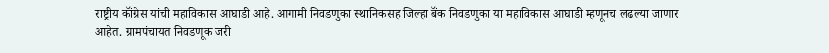राष्ट्रीय कॉंग्रेस यांची महाविकास आघाडी आहे. आगामी निवडणुका स्थानिकसह जिल्हा बॅंक निवडणुका या महाविकास आघाडी म्हणूनच लढल्या जाणार आहेत. ग्रामपंचायत निवडणूक जरी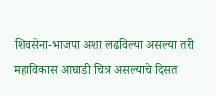शिवसेना-भाजपा अशा लढविल्या असल्या तरी महाविकास आघाडी चित्र असल्याचे दिसत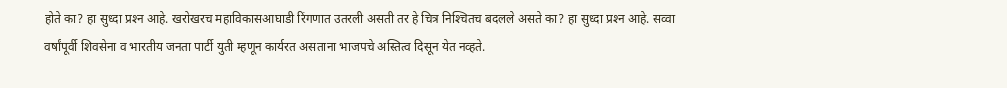होते का? हा सुध्दा प्रश्‍न आहे. खरोखरच महाविकासआघाडी रिंगणात उतरली असती तर हे चित्र निश्‍चितच बदलले असते का? हा सुध्दा प्रश्‍न आहे. सव्वा वर्षांपूर्वी शिवसेना व भारतीय जनता पार्टी युती म्हणून कार्यरत असताना भाजपचे अस्तित्व दिसून येत नव्हते.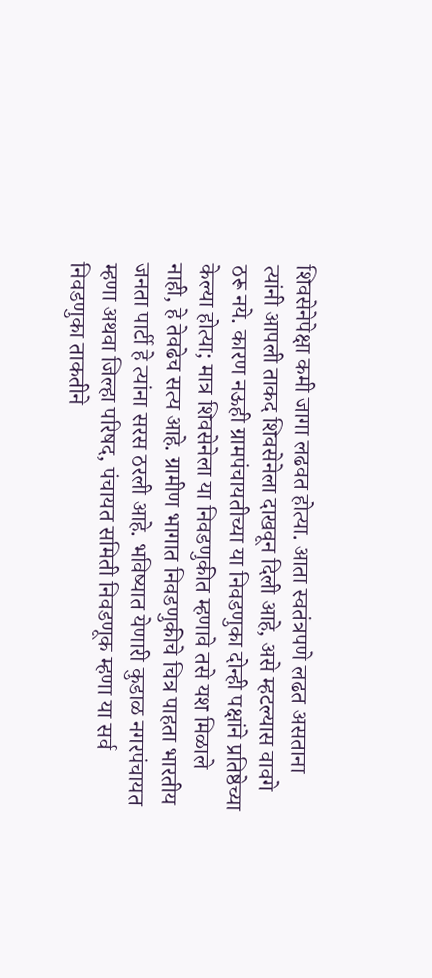शिवसेनेपेक्षा कमी जागा लढवत होत्या. आता स्वतंत्रपणे लढत असताना त्यांनी आपली ताकद शिवसेनेला दाखवून दिली आहे, असे म्हटल्यास वावगे ठरू नये. कारण नऊही ग्रामपंचायतीच्या या निवडणुका दोन्ही पक्षांने प्रतिष्ठेच्या केल्या होत्या; मात्र शिवसेनेला या निवडणुकीत म्हणावे तसे यश मिळाले नाही, हे तेवढेच सत्य आहे. ग्रामीण भागात निवडणुकीचे चित्र पाहता भारतीय जनता पार्टी हे त्यांना सरस ठरली आहे. भविष्यात येणारी कुडाळ नगरपंचायत म्हणा अथवा जिल्हा परिषद, पंचायत समिती निवडणूक म्हणा या सर्व निवडणुका ताकतीने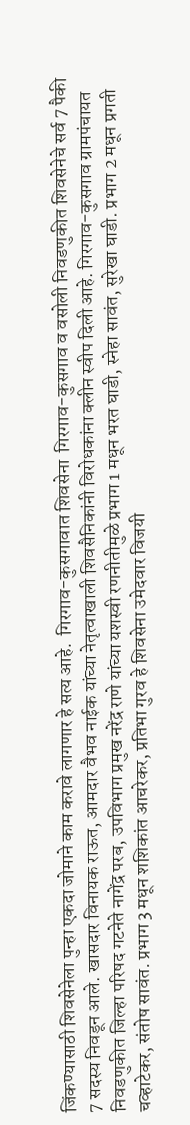जिंकण्यासाठी शिवसेनेला पुन्हा एकदा जोमाने काम करावे लागणार हे सत्य आहे.  गिरगाव-कुसगावात शिवसेना  गिरगाव-कुसगाव व वसोली निवडणुकीत शिवसेनेचे सर्व 7 पैकी 7 सदस्य निवडून आले. खासदार विनायक राऊत, आमदार वैभव नाईक यांच्या नेतृत्वाखाली शिवसैनिकांनी विरोधकांना क्‍लीन स्वीप दिली आहे. गिरगाव-कुसगाव ग्रामपंचायत निवडणुकीत जिल्हा परिषद गटनेते नागेंद्र परब, उपविभाग प्रमुख नरेंद्र राणे यांच्या यशस्वी रणनीतीमुळे प्रभाग 1 मधून भरत घाडी, स्नेहा सावंत, सुरेखा घाडी. प्रभाग 2 मधून प्रगती चव्हाटेकर, संतोष सावंत. प्रभाग 3 मधून शशिकांत आचरेकर, प्रतिभा गुरव हे शिवसेना उमेदवार विजयी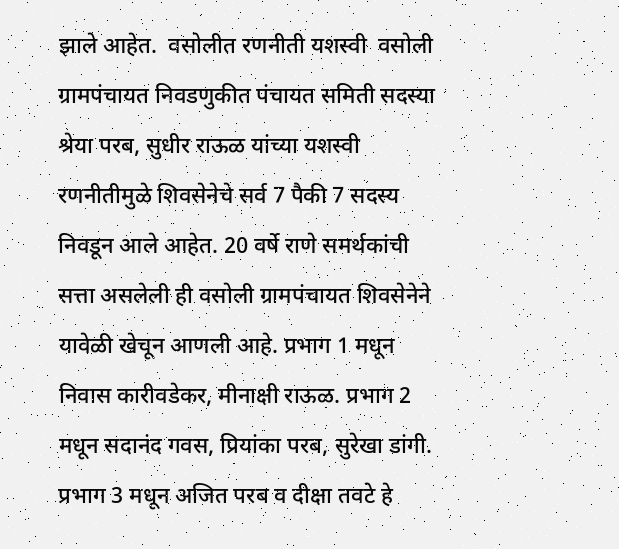झाले आहेत.  वसोलीत रणनीती यशस्वी  वसोली ग्रामपंचायत निवडणुकीत पंचायत समिती सदस्या श्रेया परब, सुधीर राऊळ यांच्या यशस्वी रणनीतीमुळे शिवसेनेचे सर्व 7 पैकी 7 सदस्य निवडून आले आहेत. 20 वर्षे राणे समर्थकांची सत्ता असलेली ही वसोली ग्रामपंचायत शिवसेनेने यावेळी खेचून आणली आहे. प्रभाग 1 मधून निवास कारीवडेकर, मीनाक्षी राऊळ. प्रभाग 2 मधून सदानंद गवस, प्रियांका परब, सुरेखा डांगी. प्रभाग 3 मधून अजित परब व दीक्षा तवटे हे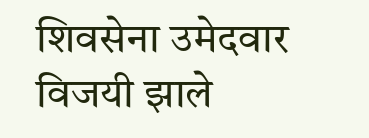शिवसेना उमेदवार विजयी झाले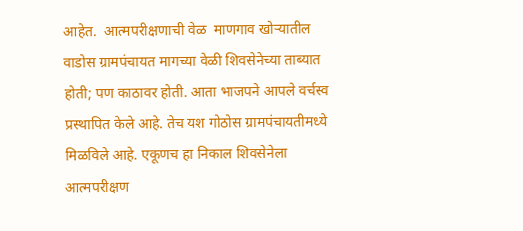आहेत.  आत्मपरीक्षणाची वेळ  माणगाव खोऱ्यातील वाडोस ग्रामपंचायत मागच्या वेळी शिवसेनेच्या ताब्यात होती; पण काठावर होती. आता भाजपने आपले वर्चस्व प्रस्थापित केले आहे. तेच यश गोठोस ग्रामपंचायतीमध्ये मिळविले आहे. एकूणच हा निकाल शिवसेनेला आत्मपरीक्षण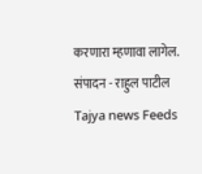करणारा म्हणावा लागेल.   संपादन - राहुल पाटील Tajya news Feeds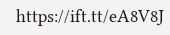https://ift.tt/eA8V8J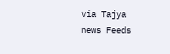via Tajya news Feeds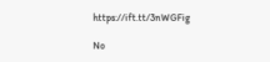https://ift.tt/3nWGFig

No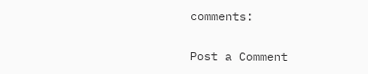comments:

Post a Comment